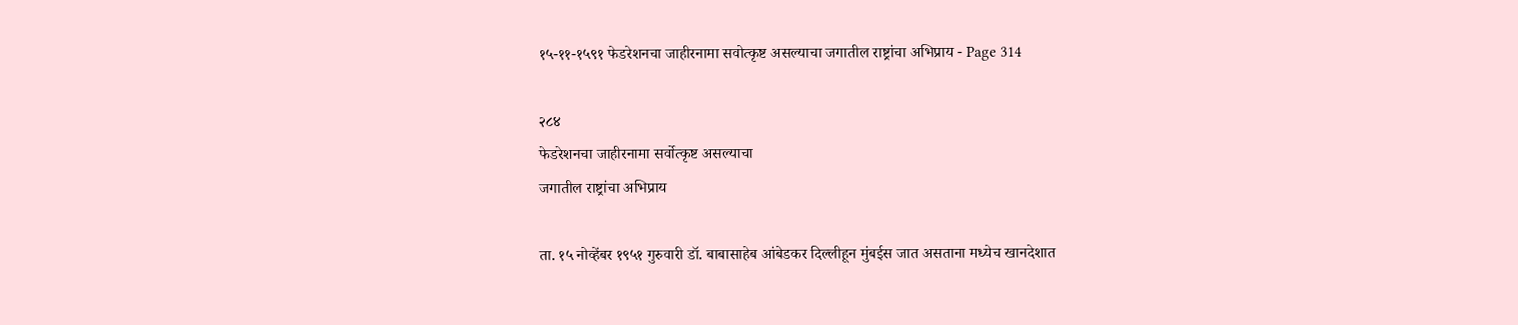१५-११-१५९१ फेडरेशनचा जाहीरनामा सवोत्कृष्ट असल्याचा जगातील राष्ट्रांचा अभिप्राय - Page 314

२८४
फेडरेशनचा जाहीरनामा सर्वोत्कृष्ट असल्याचा
जगातील राष्ट्रांचा अभिप्राय

ता. १५ नोव्हेंबर १९५१ गुरुवारी डॉ. बाबासाहेब आंबेडकर दिल्लीहून मुंबईस जात असताना मध्येच खानदेशात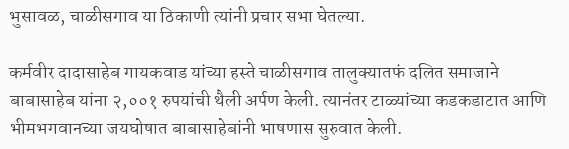भुसावळ, चाळीसगाव या ठिकाणी त्यांनी प्रचार सभा घेतल्या.

कर्मवीर दादासाहेब गायकवाड यांच्या हस्ते चाळीसगाव तालुक्यातफं दलित समाजाने बाबासाहेब यांना २,००१ रुपयांची थैली अर्पण केली. त्यानंतर टाळ्यांच्या कडकडाटात आणि भीमभगवानच्या जयघोषात बाबासाहेबांनी भाषणास सुरुवात केली.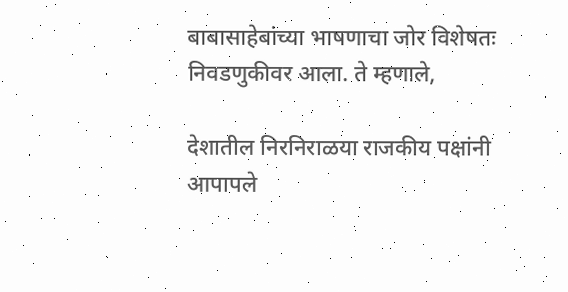बाबासाहेबांच्या भाषणाचा जोर विशेषतः निवडणुकीवर आला. ते म्हणाले,

देशातील निरनिराळया राजकीय पक्षांनी आपापले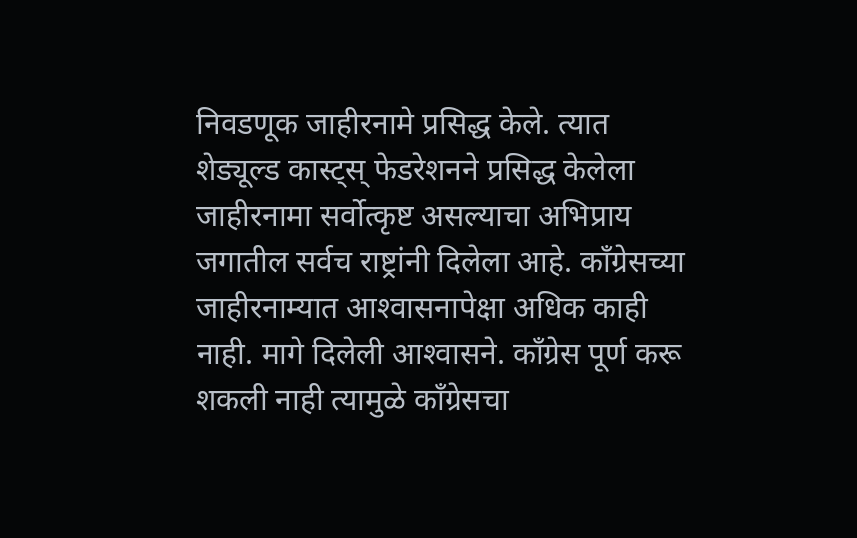निवडणूक जाहीरनामे प्रसिद्ध केले. त्यात शेड्यूल्ड कास्ट्स्‌ फेडरेशनने प्रसिद्ध केलेला जाहीरनामा सर्वोत्कृष्ट असल्याचा अभिप्राय जगातील सर्वच राष्ट्रांनी दिलेला आहे. काँग्रेसच्या जाहीरनाम्यात आश्‍वासनापेक्षा अधिक काही नाही. मागे दिलेली आश्‍वासने. काँग्रेस पूर्ण करू शकली नाही त्यामुळे काँग्रेसचा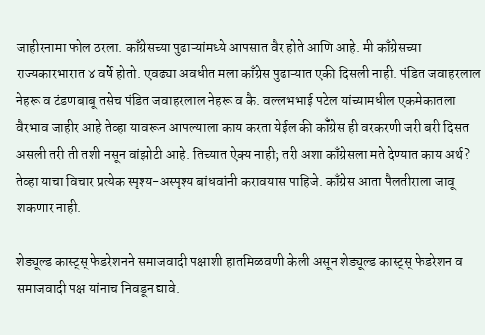जाहीरनामा फोल ठरला. काँग्रेसच्या पुढाऱ्यांमध्ये आपसात वैर होते आणि आहे. मी काँग्रेसच्या राज्यकारभारात ४ वर्षे होतो. एवढ्या अवधीत मला काँग्रेस पुढाऱ्यात एकी दिसली नाही. पंडित जवाहरलाल नेहरू व टंडणबाबू तसेच पंडित जवाहरलाल नेहरू व कै. वल्लभभाई पटेल यांच्यामधील एकमेकातला वैरभाव जाहीर आहे तेव्हा यावरून आपल्याला काय करता येईल की कॉँग्रेस ही वरकरणी जरी बरी दिसत असली तरी ती तशी नसून वांझोटी आहे. तिच्यात ऐक्य नाही; तरी अशा काँग्रेसला मते देण्यात काय अर्थ? तेव्हा याचा विचार प्रत्येक स्पृश्य-अस्पृश्य बांधवांनी करावयास पाहिजे. काँग्रेस आता पैलतीराला जावू शकणार नाही.

शेड्यूल्ड कास्ट्स्‌ फेडरेशनने समाजवादी पक्षाशी हातमिळवणी केली असून शेड्यूल्ड कास्ट्स्‌ फेडरेशन व समाजवादी पक्ष यांनाच निवडून द्यावे.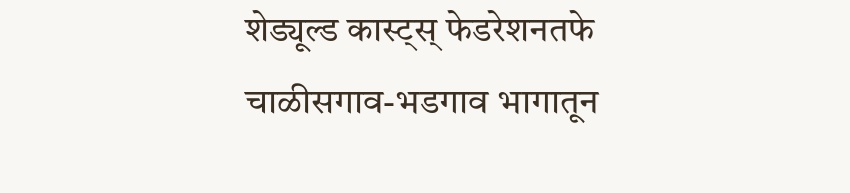शेड्यूल्ड कास्ट्स्‌ फेडरेशनतफे चाळीसगाव-भडगाव भागातून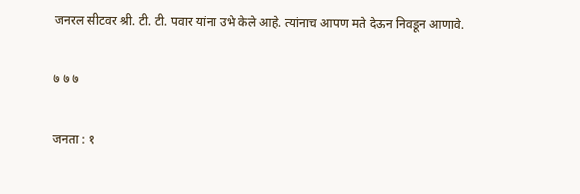जनरल सीटवर श्री. टी. टी. पवार यांना उभे केले आहे. त्यांनाच आपण मते देऊन निवडून आणावे.

७ ७ ७

जनता : १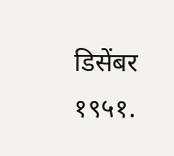डिसेंबर १९५१.